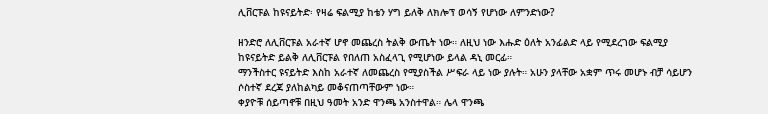ሊቨርፑል ከዩናይትድ፡ የዛሬ ፍልሚያ ከቴን ሃግ ይለቅ ለክሎፕ ወሳኝ የሆነው ለምንድነው?

ዘንድሮ ለሊቨርፑል አራተኛ ሆኖ መጨረስ ትልቅ ውጤት ነው። ለዚህ ነው እሑድ ዕለት አንፊልድ ላይ የሚደረገው ፍልሚያ ከዩናይትድ ይልቅ ለሊቨርፑል የበለጠ አስፈላጊ የሚሆነው ይላል ዳኒ መርፊ።
ማንችስተር ዩናይትድ እስከ አራተኛ ለመጨረስ የሚያስችል ሥፍራ ላይ ነው ያሉት። አሁን ያላቸው አቋም ጥሩ መሆኑ ብቻ ሳይሆን ሶስተኛ ደረጃ ያለከልካይ መቆናጠጣቸውም ነው።
ቀያዮቹ ሰይጣኖቹ በዚህ ዓመት አንድ ዋንጫ አንስተዋል። ሌላ ዋንጫ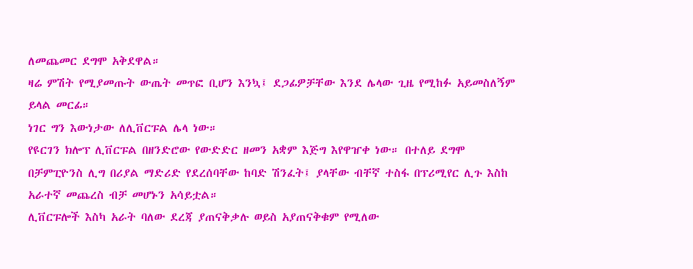ለመጨመር ደግሞ አቅደዋል።
ዛሬ ምሽት የሚያመጡት ውጤት መጥፎ ቢሆን እንኳ፤ ደጋፊዎቻቸው እንደ ሌላው ጊዜ የሚከፉ አይመስለኝም ይላል መርፊ።
ነገር ግን እውነታው ለሊቨርፑል ሌላ ነው።
የዩርገን ክሎፕ ሊቨርፑል በዘንድሮው የውድድር ዘመን አቋም እጅግ እየዋዠቀ ነው። በተለይ ደግሞ በቻምፒዮንስ ሊግ በሪያል ማድሪድ የደረሰባቸው ከባድ ሽንፈት፤ ያላቸው ብቸኛ ተስፋ በፕሪሚየር ሊጉ እስከ አራተኛ መጨረስ ብቻ መሆኑን አሳይቷል።
ሊቨርፑሎች እስካ አራት ባለው ደረጃ ያጠናቅቃሉ ወይስ አያጠናቅቁም የሚለው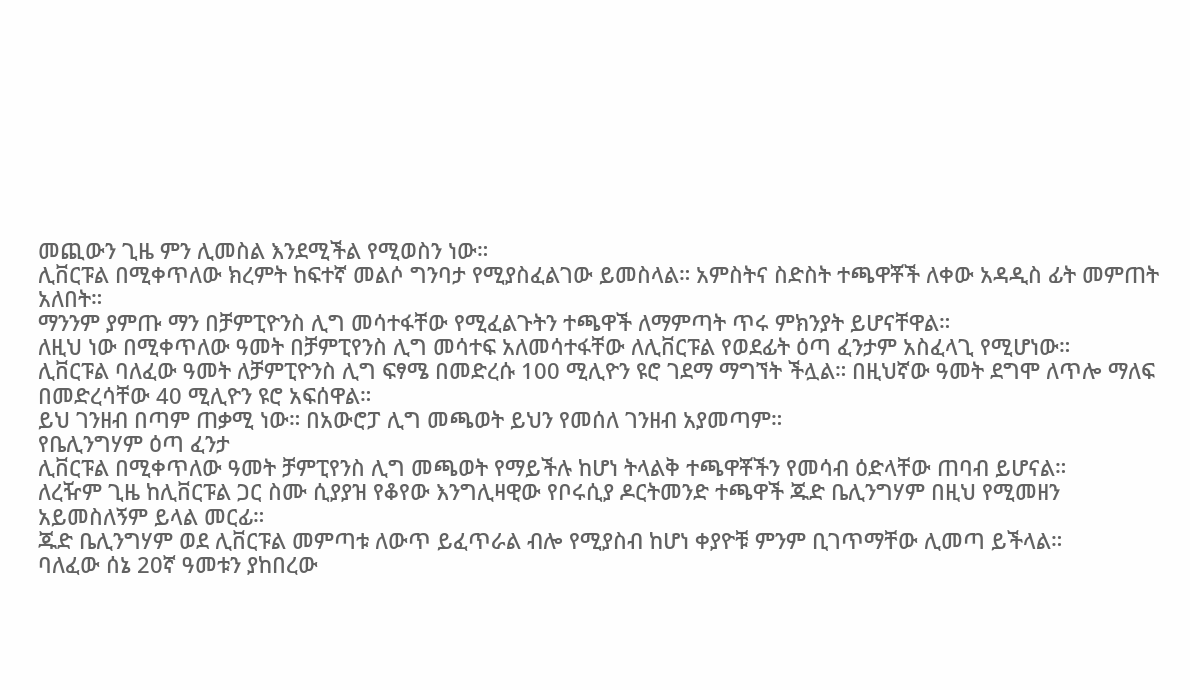መጪውን ጊዜ ምን ሊመስል እንደሚችል የሚወስን ነው።
ሊቨርፑል በሚቀጥለው ክረምት ከፍተኛ መልሶ ግንባታ የሚያስፈልገው ይመስላል። አምስትና ስድስት ተጫዋቾች ለቀው አዳዲስ ፊት መምጠት አለበት።
ማንንም ያምጡ ማን በቻምፒዮንስ ሊግ መሳተፋቸው የሚፈልጉትን ተጫዋች ለማምጣት ጥሩ ምክንያት ይሆናቸዋል።
ለዚህ ነው በሚቀጥለው ዓመት በቻምፒየንስ ሊግ መሳተፍ አለመሳተፋቸው ለሊቨርፑል የወደፊት ዕጣ ፈንታም አስፈላጊ የሚሆነው።
ሊቨርፑል ባለፈው ዓመት ለቻምፒዮንስ ሊግ ፍፃሜ በመድረሱ 100 ሚሊዮን ዩሮ ገደማ ማግኘት ችሏል። በዚህኛው ዓመት ደግሞ ለጥሎ ማለፍ በመድረሳቸው 40 ሚሊዮን ዩሮ አፍሰዋል።
ይህ ገንዘብ በጣም ጠቃሚ ነው። በአውሮፓ ሊግ መጫወት ይህን የመሰለ ገንዘብ አያመጣም።
የቤሊንግሃም ዕጣ ፈንታ
ሊቨርፑል በሚቀጥለው ዓመት ቻምፒየንስ ሊግ መጫወት የማይችሉ ከሆነ ትላልቅ ተጫዋቾችን የመሳብ ዕድላቸው ጠባብ ይሆናል።
ለረዥም ጊዜ ከሊቨርፑል ጋር ስሙ ሲያያዝ የቆየው እንግሊዛዊው የቦሩሲያ ዶርትመንድ ተጫዋች ጁድ ቤሊንግሃም በዚህ የሚመዘን አይመስለኝም ይላል መርፊ።
ጁድ ቤሊንግሃም ወደ ሊቨርፑል መምጣቱ ለውጥ ይፈጥራል ብሎ የሚያስብ ከሆነ ቀያዮቹ ምንም ቢገጥማቸው ሊመጣ ይችላል።
ባለፈው ሰኔ 20ኛ ዓመቱን ያከበረው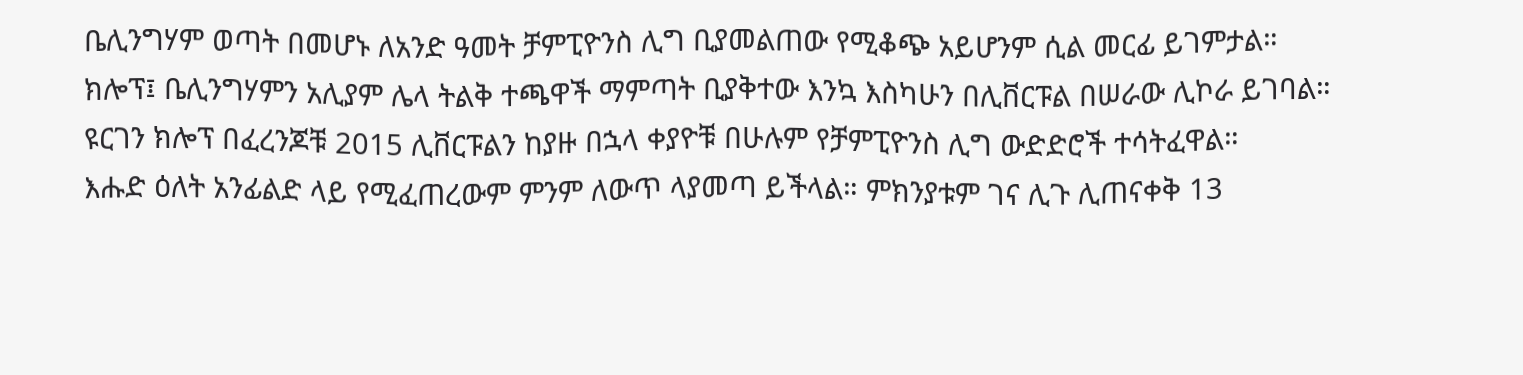ቤሊንግሃም ወጣት በመሆኑ ለአንድ ዓመት ቻምፒዮንስ ሊግ ቢያመልጠው የሚቆጭ አይሆንም ሲል መርፊ ይገምታል።
ክሎፕ፤ ቤሊንግሃምን አሊያም ሌላ ትልቅ ተጫዋች ማምጣት ቢያቅተው እንኳ እስካሁን በሊቨርፑል በሠራው ሊኮራ ይገባል።
ዩርገን ክሎፕ በፈረንጆቹ 2015 ሊቨርፑልን ከያዙ በኋላ ቀያዮቹ በሁሉም የቻምፒዮንስ ሊግ ውድድሮች ተሳትፈዋል።
እሑድ ዕለት አንፊልድ ላይ የሚፈጠረውም ምንም ለውጥ ላያመጣ ይችላል። ምክንያቱም ገና ሊጉ ሊጠናቀቅ 13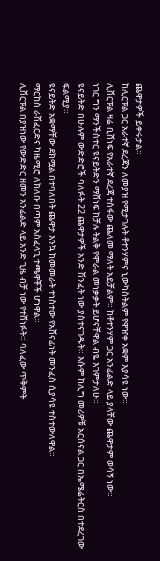ጨዋታዎች ይቀሩታል።
ከሊርፑል ጋር አራተኛ ደረጃን ለመያዝ የሚታገሉት ቶተንሃምና ኒውካስትልም የዋዠቀ አቋም እያሳዩ ነው።
ሊቨርፑል ዛሬ ቢሸነፍ የአራተኛ ደረጃ ተስፋው ጨለመ ማለት አይቻልም። ከቶተንሃም ጋር አንፊልድ ላይ ያላቸው ጨዋታም ወሳኝ ነው።
ነገር ግን ማንችስተር ዩናይትድን ማሸነፍ ከቻሉ ትልቅ የሞራል መነቃቃት ይሆናቸዋል ብዬ እገምታለሁ።
ዩናይትድ በሁሉም ውድድሮች ባለፉት 22 ጨዋታዎች አንድ ሽንፈት ነው ያስተናገዱት። እሱም ከሊግ መሪዎቹ አርሰናል ጋር በኤሜሬትርስ በተደረገው ፍልሚያ።
ዩናይትድ አቋማቸው ደክሟል በተባለበት ጨዋታ እንኳ ከመመራት ተነስተው የአሸናፊነት መንፈስ ሲያሳዩ ተስተውለዋል።
ማርከስ ራሽፈርድና ካዜሚሮ ለክለቡ በጣም አስፈላጊ ተጫዋቾች ሆነዋል።
ሊቨርፑል በያዝነው የውድድር ዘመን አንፊልድ ላይ አንድ ጊዜ ብቻ ነው የተሸነፉት። ባለፈው ጥቅምት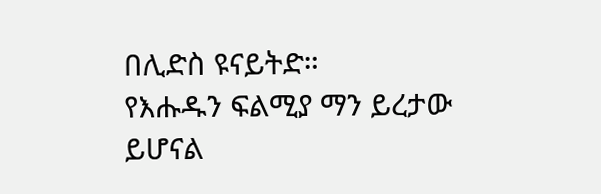በሊድስ ዩናይትድ።
የእሑዱን ፍልሚያ ማን ይረታው ይሆናል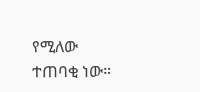የሚለው ተጠባቂ ነው።